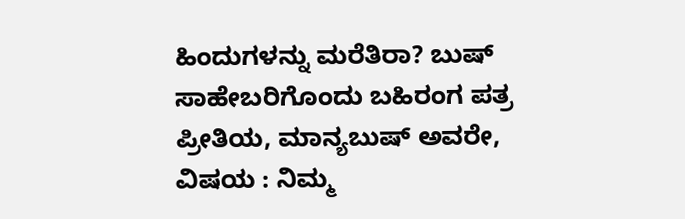ಹಿಂದುಗಳನ್ನು ಮರೆತಿರಾ? ಬುಷ್ ಸಾಹೇಬರಿಗೊಂದು ಬಹಿರಂಗ ಪತ್ರ
ಪ್ರೀತಿಯ, ಮಾನ್ಯಬುಷ್ ಅವರೇ,
ವಿಷಯ : ನಿಮ್ಮ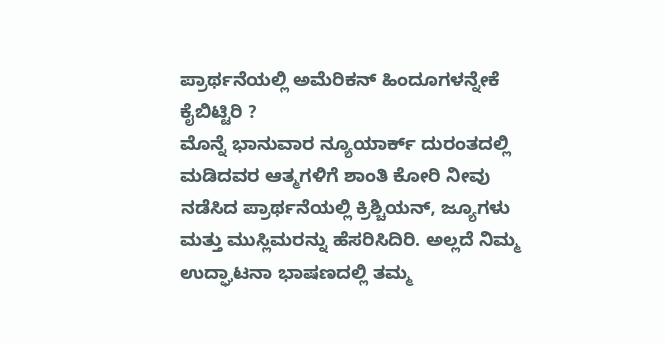ಪ್ರಾರ್ಥನೆಯಲ್ಲಿ ಅಮೆರಿಕನ್ ಹಿಂದೂಗಳನ್ನೇಕೆ ಕೈಬಿಟ್ಟಿರಿ ?
ಮೊನ್ನೆ ಭಾನುವಾರ ನ್ಯೂಯಾರ್ಕ್ ದುರಂತದಲ್ಲಿ ಮಡಿದವರ ಆತ್ಮಗಳಿಗೆ ಶಾಂತಿ ಕೋರಿ ನೀವು ನಡೆಸಿದ ಪ್ರಾರ್ಥನೆಯಲ್ಲಿ ಕ್ರಿಶ್ಚಿಯನ್, ಜ್ಯೂಗಳು ಮತ್ತು ಮುಸ್ಲಿಮರನ್ನು ಹೆಸರಿಸಿದಿರಿ. ಅಲ್ಲದೆ ನಿಮ್ಮ ಉದ್ಘಾಟನಾ ಭಾಷಣದಲ್ಲಿ ತಮ್ಮ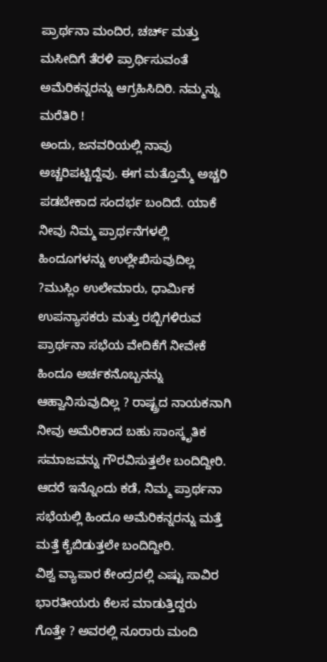ಪ್ರಾರ್ಥನಾ ಮಂದಿರ, ಚರ್ಚ್ ಮತ್ತು ಮಸೀದಿಗೆ ತೆರಳಿ ಪ್ರಾರ್ಥಿಸುವಂತೆ ಅಮೆರಿಕನ್ನರನ್ನು ಆಗ್ರಹಿಸಿದಿರಿ. ನಮ್ಮನ್ನು ಮರೆತಿರಿ !
ಅಂದು, ಜನವರಿಯಲ್ಲಿ ನಾವು ಅಚ್ಚರಿಪಟ್ಟಿದ್ದೆವು. ಈಗ ಮತ್ತೊಮ್ಮೆ ಅಚ್ಚರಿ ಪಡಬೇಕಾದ ಸಂದರ್ಭ ಬಂದಿದೆ. ಯಾಕೆ ನೀವು ನಿಮ್ಮ ಪ್ರಾರ್ಥನೆಗಳಲ್ಲಿ ಹಿಂದೂಗಳನ್ನು ಉಲ್ಲೇಖಿಸುವುದಿಲ್ಲ ?ಮುಸ್ಲಿಂ ಉಲೇಮಾರು, ಧಾರ್ಮಿಕ ಉಪನ್ಯಾಸಕರು ಮತ್ತು ರಬ್ಬಿಗಳಿರುವ ಪ್ರಾರ್ಥನಾ ಸಭೆಯ ವೇದಿಕೆಗೆ ನೀವೇಕೆ ಹಿಂದೂ ಅರ್ಚಕನೊಬ್ಬನನ್ನು ಆಹ್ವಾನಿಸುವುದಿಲ್ಲ ? ರಾಷ್ಟ್ರದ ನಾಯಕನಾಗಿ ನೀವು ಅಮೆರಿಕಾದ ಬಹು ಸಾಂಸ್ಕೃತಿಕ ಸಮಾಜವನ್ನು ಗೌರವಿಸುತ್ತಲೇ ಬಂದಿದ್ದೀರಿ. ಆದರೆ ಇನ್ನೊಂದು ಕಡೆ, ನಿಮ್ಮ ಪ್ರಾರ್ಥನಾ ಸಭೆಯಲ್ಲಿ ಹಿಂದೂ ಅಮೆರಿಕನ್ನರನ್ನು ಮತ್ತೆ ಮತ್ತೆ ಕೈಬಿಡುತ್ತಲೇ ಬಂದಿದ್ದೀರಿ.
ವಿಶ್ವ ವ್ಯಾಪಾರ ಕೇಂದ್ರದಲ್ಲಿ ಎಷ್ಟು ಸಾವಿರ ಭಾರತೀಯರು ಕೆಲಸ ಮಾಡುತ್ತಿದ್ದರು ಗೊತ್ತೇ ? ಅವರಲ್ಲಿ ನೂರಾರು ಮಂದಿ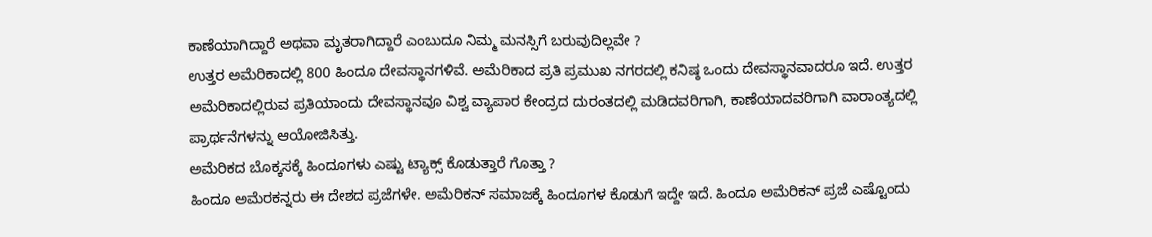ಕಾಣೆಯಾಗಿದ್ದಾರೆ ಅಥವಾ ಮೃತರಾಗಿದ್ದಾರೆ ಎಂಬುದೂ ನಿಮ್ಮ ಮನಸ್ಸಿಗೆ ಬರುವುದಿಲ್ಲವೇ ?
ಉತ್ತರ ಅಮೆರಿಕಾದಲ್ಲಿ 800 ಹಿಂದೂ ದೇವಸ್ಥಾನಗಳಿವೆ. ಅಮೆರಿಕಾದ ಪ್ರತಿ ಪ್ರಮುಖ ನಗರದಲ್ಲಿ ಕನಿಷ್ಠ ಒಂದು ದೇವಸ್ಥಾನವಾದರೂ ಇದೆ. ಉತ್ತರ ಅಮೆರಿಕಾದಲ್ಲಿರುವ ಪ್ರತಿಯಾಂದು ದೇವಸ್ಥಾನವೂ ವಿಶ್ವ ವ್ಯಾಪಾರ ಕೇಂದ್ರದ ದುರಂತದಲ್ಲಿ ಮಡಿದವರಿಗಾಗಿ, ಕಾಣೆಯಾದವರಿಗಾಗಿ ವಾರಾಂತ್ಯದಲ್ಲಿ ಪ್ರಾರ್ಥನೆಗಳನ್ನು ಆಯೋಜಿಸಿತ್ತು.
ಅಮೆರಿಕದ ಬೊಕ್ಕಸಕ್ಕೆ ಹಿಂದೂಗಳು ಎಷ್ಟು ಟ್ಯಾಕ್ಸ್ ಕೊಡುತ್ತಾರೆ ಗೊತ್ತಾ ?
ಹಿಂದೂ ಅಮೆರಕನ್ನರು ಈ ದೇಶದ ಪ್ರಜೆಗಳೇ. ಅಮೆರಿಕನ್ ಸಮಾಜಕ್ಕೆ ಹಿಂದೂಗಳ ಕೊಡುಗೆ ಇದ್ದೇ ಇದೆ. ಹಿಂದೂ ಅಮೆರಿಕನ್ ಪ್ರಜೆ ಎಷ್ಟೊಂದು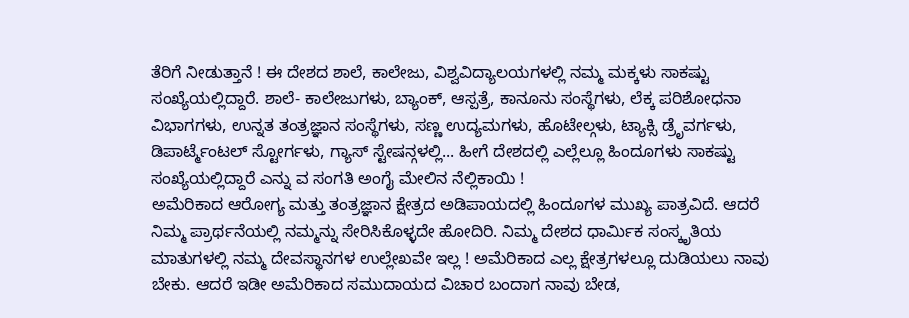ತೆರಿಗೆ ನೀಡುತ್ತಾನೆ ! ಈ ದೇಶದ ಶಾಲೆ, ಕಾಲೇಜು, ವಿಶ್ವವಿದ್ಯಾಲಯಗಳಲ್ಲಿ ನಮ್ಮ ಮಕ್ಕಳು ಸಾಕಷ್ಟು ಸಂಖ್ಯೆಯಲ್ಲಿದ್ದಾರೆ. ಶಾಲೆ- ಕಾಲೇಜುಗಳು, ಬ್ಯಾಂಕ್, ಆಸ್ಪತ್ರೆ, ಕಾನೂನು ಸಂಸ್ಥೆಗಳು, ಲೆಕ್ಕ ಪರಿಶೋಧನಾ ವಿಭಾಗಗಳು, ಉನ್ನತ ತಂತ್ರಜ್ಞಾನ ಸಂಸ್ಥೆಗಳು, ಸಣ್ಣ ಉದ್ಯಮಗಳು, ಹೊಟೇಲ್ಗಳು, ಟ್ಯಾಕ್ಸಿ ಡ್ರೆೃವರ್ಗಳು, ಡಿಪಾರ್ಟ್ಮೆಂಟಲ್ ಸ್ಟೋರ್ಗಳು, ಗ್ಯಾಸ್ ಸ್ಟೇಷನ್ಗಳಲ್ಲಿ... ಹೀಗೆ ದೇಶದಲ್ಲಿ ಎಲ್ಲೆಲ್ಲೂ ಹಿಂದೂಗಳು ಸಾಕಷ್ಟು ಸಂಖ್ಯೆಯಲ್ಲಿದ್ದಾರೆ ಎನ್ನು ವ ಸಂಗತಿ ಅಂಗೈ ಮೇಲಿನ ನೆಲ್ಲಿಕಾಯಿ !
ಅಮೆರಿಕಾದ ಆರೋಗ್ಯ ಮತ್ತು ತಂತ್ರಜ್ಞಾನ ಕ್ಷೇತ್ರದ ಅಡಿಪಾಯದಲ್ಲಿ ಹಿಂದೂಗಳ ಮುಖ್ಯ ಪಾತ್ರವಿದೆ. ಆದರೆ ನಿಮ್ಮ ಪ್ರಾರ್ಥನೆಯಲ್ಲಿ ನಮ್ಮನ್ನು ಸೇರಿಸಿಕೊಳ್ಳದೇ ಹೋದಿರಿ. ನಿಮ್ಮ ದೇಶದ ಧಾರ್ಮಿಕ ಸಂಸ್ಕೃತಿಯ ಮಾತುಗಳಲ್ಲಿ ನಮ್ಮ ದೇವಸ್ಥಾನಗಳ ಉಲ್ಲೇಖವೇ ಇಲ್ಲ ! ಅಮೆರಿಕಾದ ಎಲ್ಲ ಕ್ಷೇತ್ರಗಳಲ್ಲೂ ದುಡಿಯಲು ನಾವು ಬೇಕು. ಆದರೆ ಇಡೀ ಅಮೆರಿಕಾದ ಸಮುದಾಯದ ವಿಚಾರ ಬಂದಾಗ ನಾವು ಬೇಡ,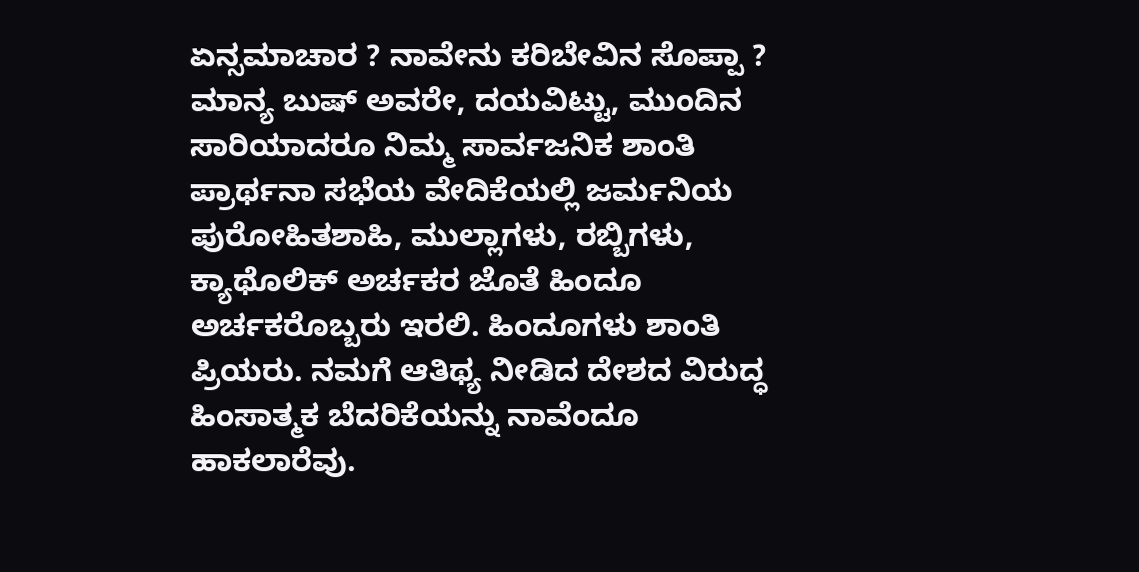ಏನ್ಸಮಾಚಾರ ? ನಾವೇನು ಕರಿಬೇವಿನ ಸೊಪ್ಪಾ ?
ಮಾನ್ಯ ಬುಷ್ ಅವರೇ, ದಯವಿಟ್ಟು, ಮುಂದಿನ ಸಾರಿಯಾದರೂ ನಿಮ್ಮ ಸಾರ್ವಜನಿಕ ಶಾಂತಿ ಪ್ರಾರ್ಥನಾ ಸಭೆಯ ವೇದಿಕೆಯಲ್ಲಿ ಜರ್ಮನಿಯ ಪುರೋಹಿತಶಾಹಿ, ಮುಲ್ಲಾಗಳು, ರಬ್ಬಿಗಳು, ಕ್ಯಾಥೊಲಿಕ್ ಅರ್ಚಕರ ಜೊತೆ ಹಿಂದೂ ಅರ್ಚಕರೊಬ್ಬರು ಇರಲಿ. ಹಿಂದೂಗಳು ಶಾಂತಿ ಪ್ರಿಯರು. ನಮಗೆ ಆತಿಥ್ಯ ನೀಡಿದ ದೇಶದ ವಿರುದ್ಧ ಹಿಂಸಾತ್ಮಕ ಬೆದರಿಕೆಯನ್ನು ನಾವೆಂದೂ ಹಾಕಲಾರೆವು.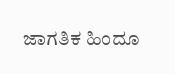ಜಾಗತಿಕ ಹಿಂದೂ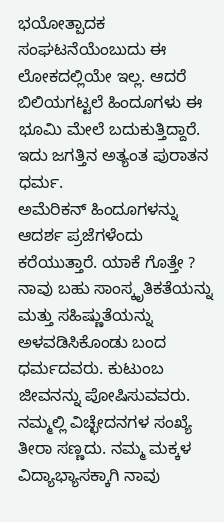ಭಯೋತ್ಪಾದಕ ಸಂಘಟನೆಯೆಂಬುದು ಈ ಲೋಕದಲ್ಲಿಯೇ ಇಲ್ಲ. ಆದರೆ ಬಿಲಿಯಗಟ್ಟಲೆ ಹಿಂದೂಗಳು ಈ ಭೂಮಿ ಮೇಲೆ ಬದುಕುತ್ತಿದ್ದಾರೆ. ಇದು ಜಗತ್ತಿನ ಅತ್ಯಂತ ಪುರಾತನ ಧರ್ಮ.
ಅಮೆರಿಕನ್ ಹಿಂದೂಗಳನ್ನು ಆದರ್ಶ ಪ್ರಜೆಗಳೆಂದು ಕರೆಯುತ್ತಾರೆ. ಯಾಕೆ ಗೊತ್ತೇ ? ನಾವು ಬಹು ಸಾಂಸ್ಕೃತಿಕತೆಯನ್ನು ಮತ್ತು ಸಹಿಷ್ಣುತೆಯನ್ನು ಅಳವಡಿಸಿಕೊಂಡು ಬಂದ ಧರ್ಮದವರು. ಕುಟುಂಬ ಜೀವನನ್ನು ಪೋಷಿಸುವವರು. ನಮ್ಮಲ್ಲಿ ವಿಚ್ಛೇದನಗಳ ಸಂಖ್ಯೆ ತೀರಾ ಸಣ್ಣದು. ನಮ್ಮ ಮಕ್ಕಳ ವಿದ್ಯಾಭ್ಯಾಸಕ್ಕಾಗಿ ನಾವು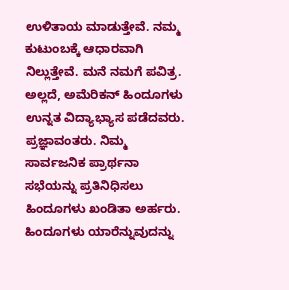ಉಳಿತಾಯ ಮಾಡುತ್ತೇವೆ. ನಮ್ಮ ಕುಟುಂಬಕ್ಕೆ ಆಧಾರವಾಗಿ ನಿಲ್ಲುತ್ತೇವೆ. ಮನೆ ನಮಗೆ ಪವಿತ್ರ. ಅಲ್ಲದೆ, ಅಮೆರಿಕನ್ ಹಿಂದೂಗಳು ಉನ್ನತ ವಿದ್ಯಾಭ್ಯಾಸ ಪಡೆದವರು. ಪ್ರಜ್ಞಾವಂತರು. ನಿಮ್ಮ ಸಾರ್ವಜನಿಕ ಪ್ರಾರ್ಥನಾ ಸಭೆಯನ್ನು ಪ್ರತಿನಿಧಿಸಲು ಹಿಂದೂಗಳು ಖಂಡಿತಾ ಅರ್ಹರು.
ಹಿಂದೂಗಳು ಯಾರೆನ್ನುವುದನ್ನು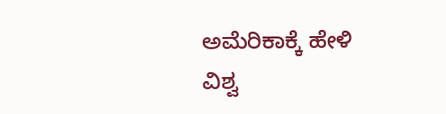ಅಮೆರಿಕಾಕ್ಕೆ ಹೇಳಿ
ವಿಶ್ವ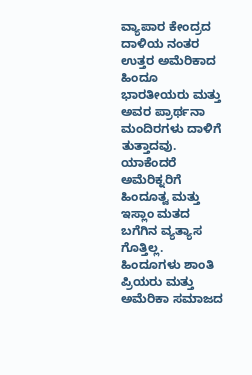ವ್ಯಾಪಾರ ಕೇಂದ್ರದ ದಾಳಿಯ ನಂತರ ಉತ್ತರ ಅಮೆರಿಕಾದ ಹಿಂದೂ ಭಾರತೀಯರು ಮತ್ತು ಅವರ ಪ್ರಾರ್ಥನಾ ಮಂದಿರಗಳು ದಾಳಿಗೆ ತುತ್ತಾದವು. ಯಾಕೆಂದರೆ ಅಮೆರಿಕ್ನರಿಗೆ ಹಿಂದೂತ್ವ ಮತ್ತು ಇಸ್ಲಾಂ ಮತದ ಬಗೆಗಿನ ವ್ಯತ್ಯಾಸ ಗೊತ್ತಿಲ್ಲ. ಹಿಂದೂಗಳು ಶಾಂತಿ ಪ್ರಿಯರು ಮತ್ತು ಅಮೆರಿಕಾ ಸಮಾಜದ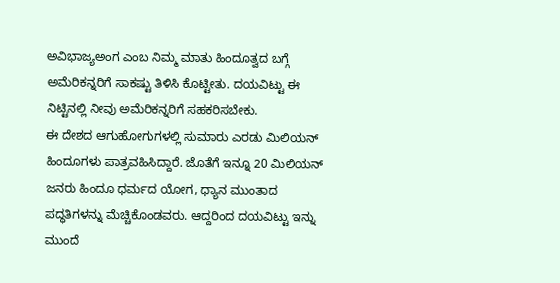ಅವಿಭಾಜ್ಯಅಂಗ ಎಂಬ ನಿಮ್ಮ ಮಾತು ಹಿಂದೂತ್ವದ ಬಗ್ಗೆ ಅಮೆರಿಕನ್ನರಿಗೆ ಸಾಕಷ್ಟು ತಿಳಿಸಿ ಕೊಟ್ಟೀತು. ದಯವಿಟ್ಟು ಈ ನಿಟ್ಟಿನಲ್ಲಿ ನೀವು ಅಮೆರಿಕನ್ನರಿಗೆ ಸಹಕರಿಸಬೇಕು.
ಈ ದೇಶದ ಆಗುಹೋಗುಗಳಲ್ಲಿ ಸುಮಾರು ಎರಡು ಮಿಲಿಯನ್ ಹಿಂದೂಗಳು ಪಾತ್ರವಹಿಸಿದ್ದಾರೆ. ಜೊತೆಗೆ ಇನ್ನೂ 20 ಮಿಲಿಯನ್ ಜನರು ಹಿಂದೂ ಧರ್ಮದ ಯೋಗ, ಧ್ಯಾನ ಮುಂತಾದ ಪದ್ಧತಿಗಳನ್ನು ಮೆಚ್ಚಿಕೊಂಡವರು. ಆದ್ದರಿಂದ ದಯವಿಟ್ಟು ಇನ್ನು ಮುಂದೆ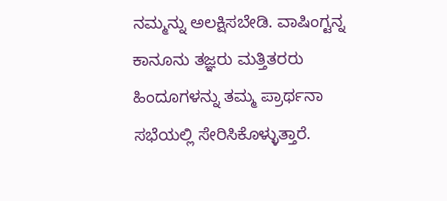ನಮ್ಮನ್ನು ಅಲಕ್ಷಿಸಬೇಡಿ. ವಾಷಿಂಗ್ಟನ್ನ ಕಾನೂನು ತಜ್ಞರು ಮತ್ತಿತರರು ಹಿಂದೂಗಳನ್ನು ತಮ್ಮ ಪ್ರಾರ್ಥನಾ ಸಭೆಯಲ್ಲಿ ಸೇರಿಸಿಕೊಳ್ಳುತ್ತಾರೆ.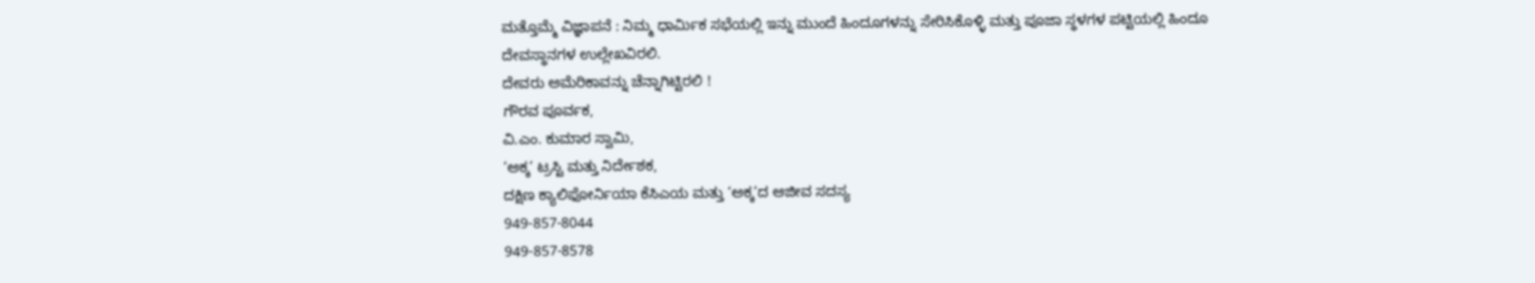ಮತ್ತೊಮ್ಮೆ ವಿಜ್ಞಾಪನೆ : ನಿಮ್ಮ ಧಾರ್ಮಿಕ ಸಭೆಯಲ್ಲಿ ಇನ್ನು ಮುಂದೆ ಹಿಂದೂಗಳನ್ನು ಸೇರಿಸಿಕೊಳ್ಳಿ ಮತ್ತು ಪೂಜಾ ಸ್ಥಳಗಳ ಪಟ್ಟಿಯಲ್ಲಿ ಹಿಂದೂ ದೇವಸ್ಥಾನಗಳ ಉಲ್ಲೇಖವಿರಲಿ.
ದೇವರು ಅಮೆರಿಕಾವನ್ನು ಚೆನ್ನಾಗಿಟ್ಟಿರಲಿ !
ಗೌರವ ಪೂರ್ವಕ,
ವಿ.ಎಂ. ಕುಮಾರ ಸ್ವಾಮಿ,
‘ಅಕ್ಕ’ ಟ್ರಸ್ಟಿ ಮತ್ತು ನಿರ್ದೇಶಕ,
ದಕ್ಷಿಣ ಕ್ಯಾಲಿಫೋರ್ನಿಯಾ ಕೆಸಿಎಯ ಮತ್ತು ‘ಅಕ್ಕ’ದ ಆಜೀವ ಸದಸ್ಯ
949-857-8044
949-857-8578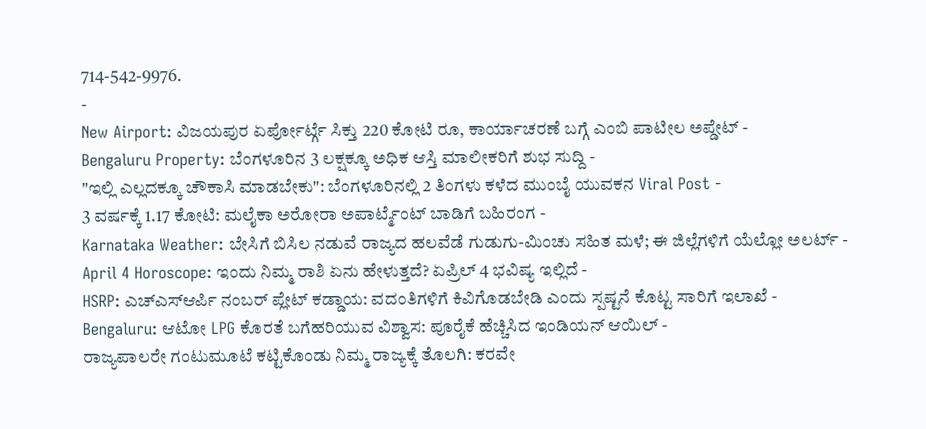714-542-9976.
-
New Airport: ವಿಜಯಪುರ ಏರ್ಪೋರ್ಟ್ಗೆ ಸಿಕ್ತು 220 ಕೋಟಿ ರೂ, ಕಾರ್ಯಾಚರಣೆ ಬಗ್ಗೆ ಎಂಬಿ ಪಾಟೀಲ ಅಪ್ಡೇಟ್ -
Bengaluru Property: ಬೆಂಗಳೂರಿನ 3 ಲಕ್ಷಕ್ಕೂ ಅಧಿಕ ಆಸ್ತಿ ಮಾಲೀಕರಿಗೆ ಶುಭ ಸುದ್ದಿ -
"ಇಲ್ಲಿ ಎಲ್ಲದಕ್ಕೂ ಚೌಕಾಸಿ ಮಾಡಬೇಕು": ಬೆಂಗಳೂರಿನಲ್ಲಿ 2 ತಿಂಗಳು ಕಳೆದ ಮುಂಬೈ ಯುವಕನ Viral Post -
3 ವರ್ಷಕ್ಕೆ 1.17 ಕೋಟಿ: ಮಲೈಕಾ ಅರೋರಾ ಅಪಾರ್ಟ್ಮೆಂಟ್ ಬಾಡಿಗೆ ಬಹಿರಂಗ -
Karnataka Weather: ಬೇಸಿಗೆ ಬಿಸಿಲ ನಡುವೆ ರಾಜ್ಯದ ಹಲವೆಡೆ ಗುಡುಗು-ಮಿಂಚು ಸಹಿತ ಮಳೆ; ಈ ಜಿಲ್ಲೆಗಳಿಗೆ ಯೆಲ್ಲೋ ಅಲರ್ಟ್ -
April 4 Horoscope: ಇಂದು ನಿಮ್ಮ ರಾಶಿ ಏನು ಹೇಳುತ್ತದೆ? ಏಪ್ರಿಲ್ 4 ಭವಿಷ್ಯ ಇಲ್ಲಿದೆ -
HSRP: ಎಚ್ಎಸ್ಆರ್ಪಿ ನಂಬರ್ ಪ್ಲೇಟ್ ಕಡ್ಡಾಯ: ವದಂತಿಗಳಿಗೆ ಕಿವಿಗೊಡಬೇಡಿ ಎಂದು ಸ್ಪಷ್ಟನೆ ಕೊಟ್ಟ ಸಾರಿಗೆ ಇಲಾಖೆ -
Bengaluru: ಆಟೋ LPG ಕೊರತೆ ಬಗೆಹರಿಯುವ ವಿಶ್ವಾಸ: ಪೂರೈಕೆ ಹೆಚ್ಚಿಸಿದ ಇಂಡಿಯನ್ ಆಯಿಲ್ -
ರಾಜ್ಯಪಾಲರೇ ಗಂಟುಮೂಟೆ ಕಟ್ಟಿಕೊಂಡು ನಿಮ್ಮ ರಾಜ್ಯಕ್ಕೆ ತೊಲಗಿ: ಕರವೇ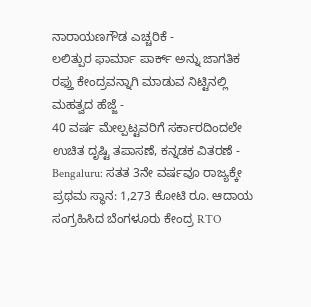ನಾರಾಯಣಗೌಡ ಎಚ್ಚರಿಕೆ -
ಲಲಿತ್ಪುರ ಫಾರ್ಮಾ ಪಾರ್ಕ್ ಅನ್ನು ಜಾಗತಿಕ ರಫ್ತು ಕೇಂದ್ರವನ್ನಾಗಿ ಮಾಡುವ ನಿಟ್ಟಿನಲ್ಲಿ ಮಹತ್ವದ ಹೆಜ್ಜೆ -
40 ವರ್ಷ ಮೇಲ್ಪಟ್ಟವರಿಗೆ ಸರ್ಕಾರದಿಂದಲೇ ಉಚಿತ ದೃಷ್ಟಿ ತಪಾಸಣೆ, ಕನ್ನಡಕ ವಿತರಣೆ -
Bengaluru: ಸತತ 3ನೇ ವರ್ಷವೂ ರಾಜ್ಯಕ್ಕೇ ಪ್ರಥಮ ಸ್ಥಾನ: 1,273 ಕೋಟಿ ರೂ. ಆದಾಯ ಸಂಗ್ರಹಿಸಿದ ಬೆಂಗಳೂರು ಕೇಂದ್ರ RTO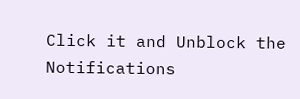Click it and Unblock the Notifications